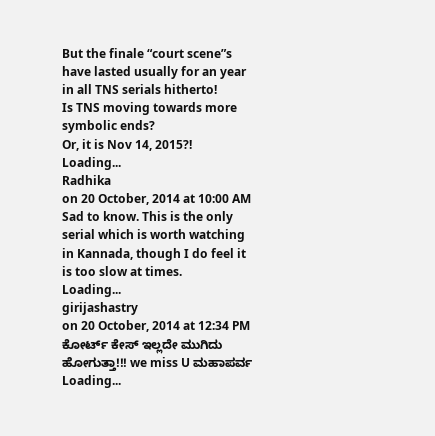But the finale “court scene”s have lasted usually for an year in all TNS serials hitherto!
Is TNS moving towards more symbolic ends?
Or, it is Nov 14, 2015?!
Loading...
Radhika
on 20 October, 2014 at 10:00 AM
Sad to know. This is the only serial which is worth watching in Kannada, though I do feel it is too slow at times.
Loading...
girijashastry
on 20 October, 2014 at 12:34 PM
ಕೋರ್ಟ್ ಕೇಸ್ ಇಲ್ಲದೇ ಮುಗಿದು ಹೋಗುತ್ತಾ!!! we miss U ಮಹಾಪರ್ವ
Loading...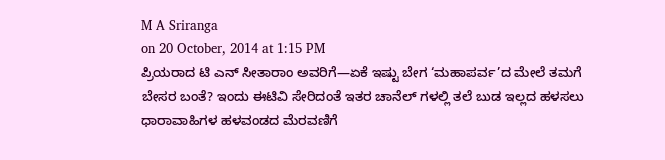M A Sriranga
on 20 October, 2014 at 1:15 PM
ಪ್ರಿಯರಾದ ಟಿ ಎನ್ ಸೀತಾರಾಂ ಅವರಿಗೆ—ಏಕೆ ಇಷ್ಟು ಬೇಗ ‘ಮಹಾಪರ್ವ’ದ ಮೇಲೆ ತಮಗೆ ಬೇಸರ ಬಂತೆ? ಇಂದು ಈಟಿವಿ ಸೇರಿದಂತೆ ಇತರ ಚಾನೆಲ್ ಗಳಲ್ಲಿ ತಲೆ ಬುಡ ಇಲ್ಲದ ಹಳಸಲು ಧಾರಾವಾಹಿಗಳ ಹಳವಂಡದ ಮೆರವಣಿಗೆ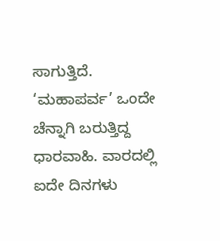ಸಾಗುತ್ತಿದೆ. ‘ಮಹಾಪರ್ವ’ ಒಂದೇ ಚೆನ್ನಾಗಿ ಬರುತ್ತಿದ್ದ ಧಾರವಾಹಿ. ವಾರದಲ್ಲಿ ಐದೇ ದಿನಗಳು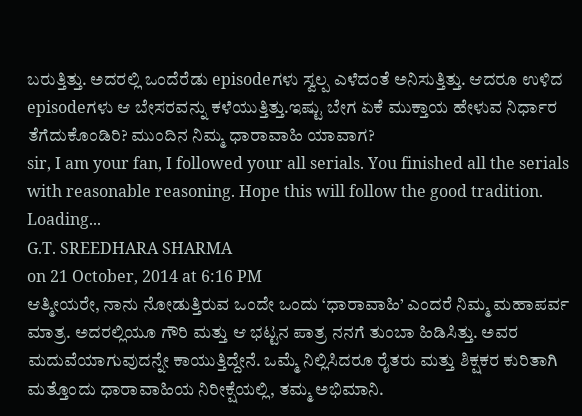ಬರುತ್ತಿತ್ತು. ಅದರಲ್ಲಿ ಒಂದೆರೆಡು episodeಗಳು ಸ್ವಲ್ಪ ಎಳೆದಂತೆ ಅನಿಸುತ್ತಿತ್ತು. ಆದರೂ ಉಳಿದ episodeಗಳು ಆ ಬೇಸರವನ್ನು ಕಳೆಯುತ್ತಿತ್ತು.ಇಷ್ಟು ಬೇಗ ಏಕೆ ಮುಕ್ತಾಯ ಹೇಳುವ ನಿರ್ಧಾರ ತೆಗೆದುಕೊಂಡಿರಿ? ಮುಂದಿನ ನಿಮ್ಮ ಧಾರಾವಾಹಿ ಯಾವಾಗ?
sir, I am your fan, I followed your all serials. You finished all the serials with reasonable reasoning. Hope this will follow the good tradition.
Loading...
G.T. SREEDHARA SHARMA
on 21 October, 2014 at 6:16 PM
ಆತ್ಮೀಯರೇ, ನಾನು ನೋಡುತ್ತಿರುವ ಒಂದೇ ಒಂದು ‘ಧಾರಾವಾಹಿ’ ಎಂದರೆ ನಿಮ್ಮ ಮಹಾಪರ್ವ ಮಾತ್ರ. ಅದರಲ್ಲಿಯೂ ಗೌರಿ ಮತ್ತು ಆ ಭಟ್ಟನ ಪಾತ್ರ ನನಗೆ ತುಂಬಾ ಹಿಡಿಸಿತ್ತು. ಅವರ ಮದುವೆಯಾಗುವುದನ್ನೇ ಕಾಯುತ್ತಿದ್ದೇನೆ. ಒಮ್ಮೆ ನಿಲ್ಲಿಸಿದರೂ ರೈತರು ಮತ್ತು ಶಿಕ್ಷಕರ ಕುರಿತಾಗಿ ಮತ್ತೊಂದು ಧಾರಾವಾಹಿಯ ನಿರೀಕ್ಷೆಯಲ್ಲಿ, ತಮ್ಮ ಅಭಿಮಾನಿ.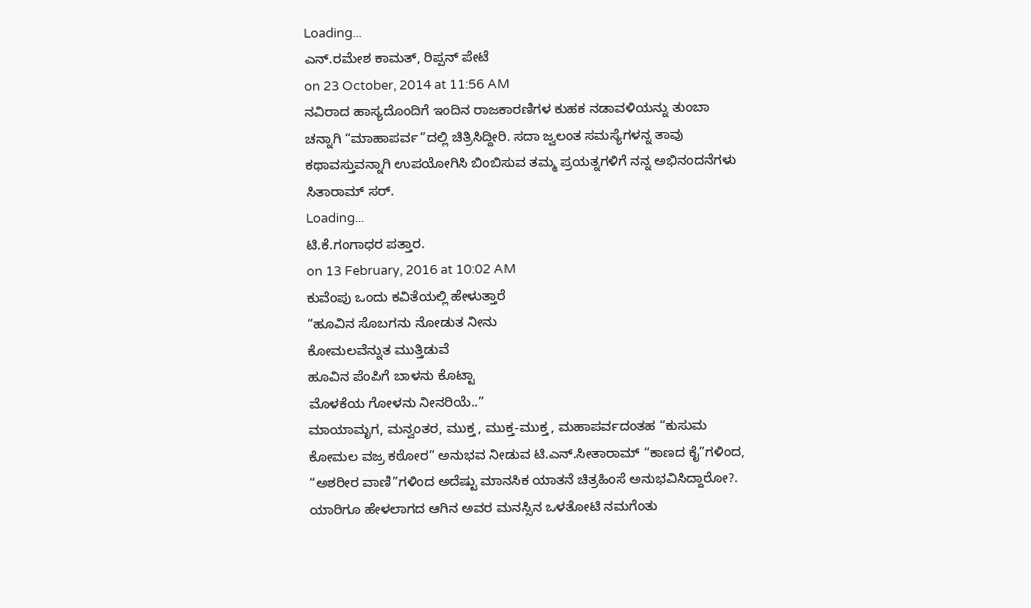Loading...
ಎನ್.ರಮೇಶ ಕಾಮತ್, ರಿಪ್ಪನ್ ಪೇಟೆ
on 23 October, 2014 at 11:56 AM
ನವಿರಾದ ಹಾಸ್ಯದೊಂದಿಗೆ ಇಂದಿನ ರಾಜಕಾರಣಿಗಳ ಕುಹಕ ನಡಾವಳಿಯನ್ನು ತುಂಬಾ ಚನ್ನಾಗಿ “ಮಾಹಾಪರ್ವ”ದಲ್ಲಿ ಚಿತ್ರಿಸಿದ್ದೀರಿ. ಸದಾ ಜ್ವಲಂತ ಸಮಸ್ಯೆಗಳನ್ನ ತಾವು ಕಥಾವಸ್ತುವನ್ನಾಗಿ ಉಪಯೋಗಿಸಿ ಬಿಂಬಿಸುವ ತಮ್ಮ ಪ್ರಯತ್ನಗಳಿಗೆ ನನ್ನ ಅಭಿನಂದನೆಗಳು ಸಿತಾರಾಮ್ ಸರ್.
Loading...
ಟಿ.ಕೆ.ಗಂಗಾಧರ ಪತ್ತಾರ.
on 13 February, 2016 at 10:02 AM
ಕುವೆಂಪು ಒಂದು ಕವಿತೆಯಲ್ಲಿ ಹೇಳುತ್ತಾರೆ
“ಹೂವಿನ ಸೊಬಗನು ನೋಡುತ ನೀನು
ಕೋಮಲವೆನ್ನುತ ಮುತ್ತಿಡುವೆ
ಹೂವಿನ ಪೆಂಪಿಗೆ ಬಾಳನು ಕೊಟ್ಟಾ
ಮೊಳಕೆಯ ಗೋಳನು ನೀನರಿಯೆ..”
ಮಾಯಾಮೃಗ, ಮನ್ವಂತರ, ಮುಕ್ತ, ಮುಕ್ತ-ಮುಕ್ತ, ಮಹಾಪರ್ವದಂತಹ “ಕುಸುಮ ಕೋಮಲ ವಜ್ರ ಕಠೋರ” ಅನುಭವ ನೀಡುವ ಟಿ.ಎನ್.ಸೀತಾರಾಮ್ “ಕಾಣದ ಕೈ”ಗಳಿಂದ, “ಅಶರೀರ ವಾಣಿ”ಗಳಿಂದ ಅದೆಷ್ಟು ಮಾನಸಿಕ ಯಾತನೆ ಚಿತ್ರಹಿಂಸೆ ಅನುಭವಿಸಿದ್ದಾರೋ?. ಯಾರಿಗೂ ಹೇಳಲಾಗದ ಆಗಿನ ಅವರ ಮನಸ್ಸಿನ ಒಳತೋಟಿ ನಮಗೆಂತು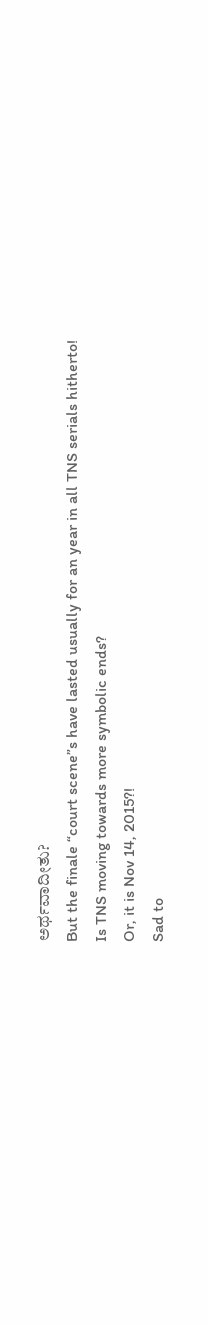ಅರ್ಥವಾದೀತು?
But the finale “court scene”s have lasted usually for an year in all TNS serials hitherto!
Is TNS moving towards more symbolic ends?
Or, it is Nov 14, 2015?!
Sad to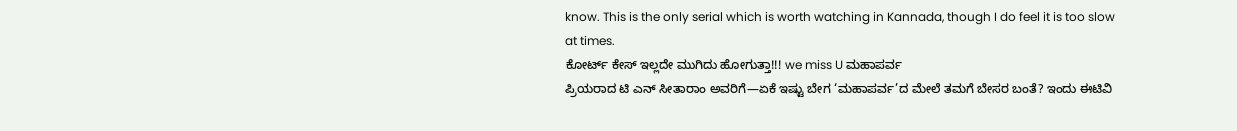know. This is the only serial which is worth watching in Kannada, though I do feel it is too slow at times.
ಕೋರ್ಟ್ ಕೇಸ್ ಇಲ್ಲದೇ ಮುಗಿದು ಹೋಗುತ್ತಾ!!! we miss U ಮಹಾಪರ್ವ
ಪ್ರಿಯರಾದ ಟಿ ಎನ್ ಸೀತಾರಾಂ ಅವರಿಗೆ—ಏಕೆ ಇಷ್ಟು ಬೇಗ ‘ಮಹಾಪರ್ವ’ದ ಮೇಲೆ ತಮಗೆ ಬೇಸರ ಬಂತೆ? ಇಂದು ಈಟಿವಿ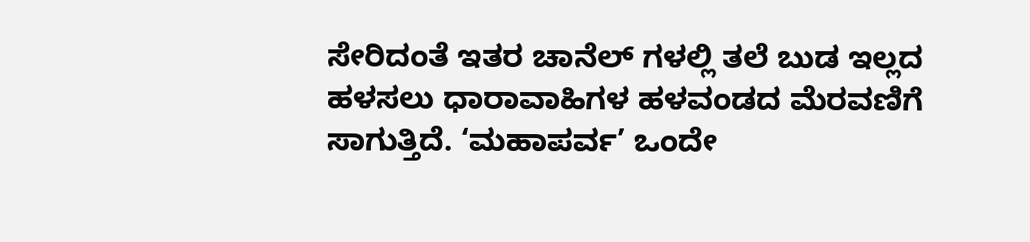ಸೇರಿದಂತೆ ಇತರ ಚಾನೆಲ್ ಗಳಲ್ಲಿ ತಲೆ ಬುಡ ಇಲ್ಲದ ಹಳಸಲು ಧಾರಾವಾಹಿಗಳ ಹಳವಂಡದ ಮೆರವಣಿಗೆ ಸಾಗುತ್ತಿದೆ. ‘ಮಹಾಪರ್ವ’ ಒಂದೇ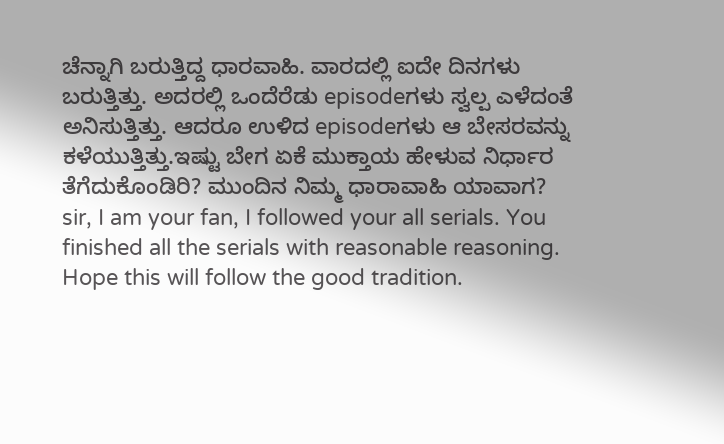ಚೆನ್ನಾಗಿ ಬರುತ್ತಿದ್ದ ಧಾರವಾಹಿ. ವಾರದಲ್ಲಿ ಐದೇ ದಿನಗಳು ಬರುತ್ತಿತ್ತು. ಅದರಲ್ಲಿ ಒಂದೆರೆಡು episodeಗಳು ಸ್ವಲ್ಪ ಎಳೆದಂತೆ ಅನಿಸುತ್ತಿತ್ತು. ಆದರೂ ಉಳಿದ episodeಗಳು ಆ ಬೇಸರವನ್ನು ಕಳೆಯುತ್ತಿತ್ತು.ಇಷ್ಟು ಬೇಗ ಏಕೆ ಮುಕ್ತಾಯ ಹೇಳುವ ನಿರ್ಧಾರ ತೆಗೆದುಕೊಂಡಿರಿ? ಮುಂದಿನ ನಿಮ್ಮ ಧಾರಾವಾಹಿ ಯಾವಾಗ?
sir, I am your fan, I followed your all serials. You finished all the serials with reasonable reasoning. Hope this will follow the good tradition.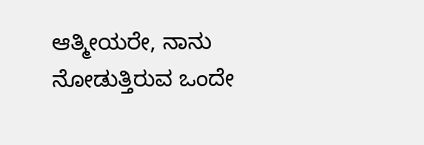ಆತ್ಮೀಯರೇ, ನಾನು ನೋಡುತ್ತಿರುವ ಒಂದೇ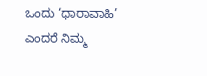ಒಂದು ‘ಧಾರಾವಾಹಿ’ ಎಂದರೆ ನಿಮ್ಮ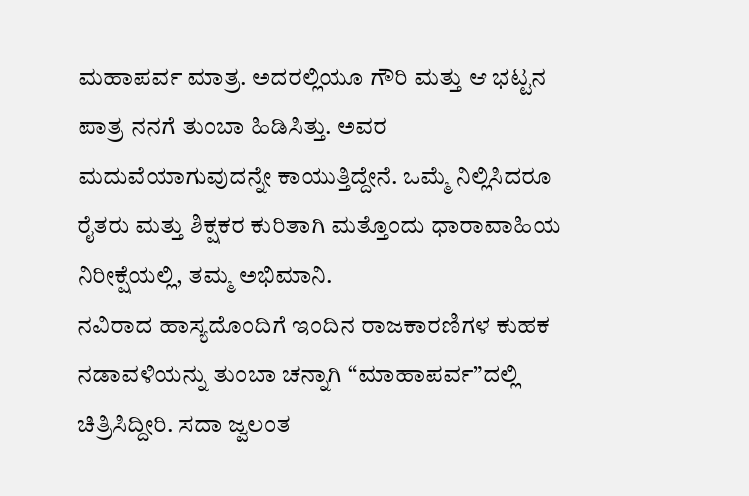ಮಹಾಪರ್ವ ಮಾತ್ರ. ಅದರಲ್ಲಿಯೂ ಗೌರಿ ಮತ್ತು ಆ ಭಟ್ಟನ ಪಾತ್ರ ನನಗೆ ತುಂಬಾ ಹಿಡಿಸಿತ್ತು. ಅವರ ಮದುವೆಯಾಗುವುದನ್ನೇ ಕಾಯುತ್ತಿದ್ದೇನೆ. ಒಮ್ಮೆ ನಿಲ್ಲಿಸಿದರೂ ರೈತರು ಮತ್ತು ಶಿಕ್ಷಕರ ಕುರಿತಾಗಿ ಮತ್ತೊಂದು ಧಾರಾವಾಹಿಯ ನಿರೀಕ್ಷೆಯಲ್ಲಿ, ತಮ್ಮ ಅಭಿಮಾನಿ.
ನವಿರಾದ ಹಾಸ್ಯದೊಂದಿಗೆ ಇಂದಿನ ರಾಜಕಾರಣಿಗಳ ಕುಹಕ ನಡಾವಳಿಯನ್ನು ತುಂಬಾ ಚನ್ನಾಗಿ “ಮಾಹಾಪರ್ವ”ದಲ್ಲಿ ಚಿತ್ರಿಸಿದ್ದೀರಿ. ಸದಾ ಜ್ವಲಂತ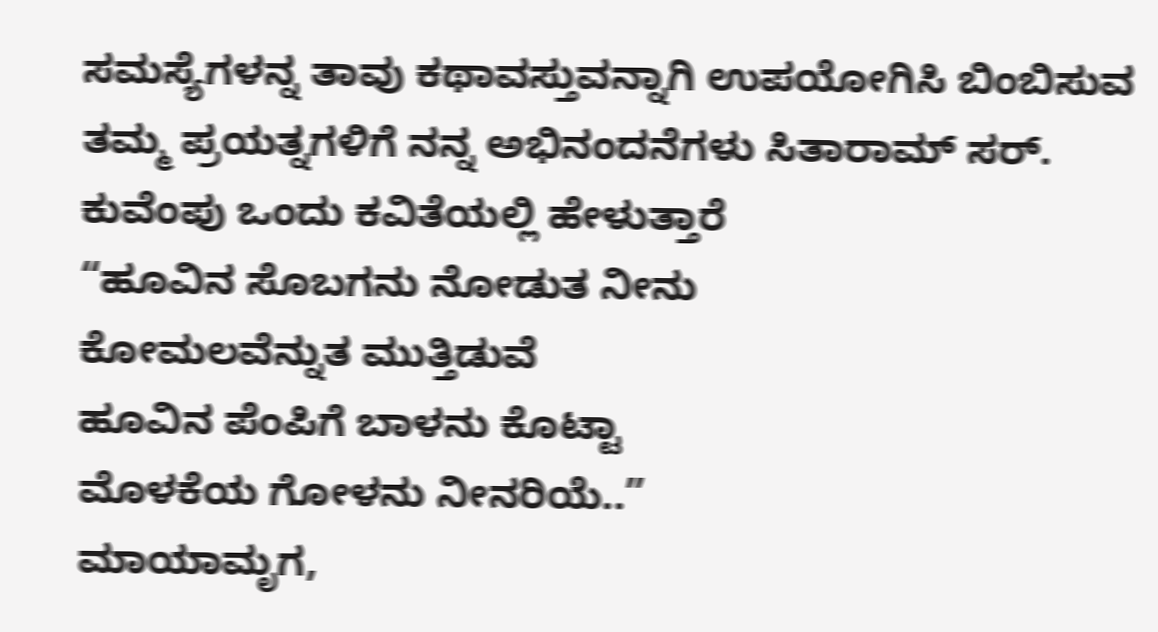ಸಮಸ್ಯೆಗಳನ್ನ ತಾವು ಕಥಾವಸ್ತುವನ್ನಾಗಿ ಉಪಯೋಗಿಸಿ ಬಿಂಬಿಸುವ ತಮ್ಮ ಪ್ರಯತ್ನಗಳಿಗೆ ನನ್ನ ಅಭಿನಂದನೆಗಳು ಸಿತಾರಾಮ್ ಸರ್.
ಕುವೆಂಪು ಒಂದು ಕವಿತೆಯಲ್ಲಿ ಹೇಳುತ್ತಾರೆ
“ಹೂವಿನ ಸೊಬಗನು ನೋಡುತ ನೀನು
ಕೋಮಲವೆನ್ನುತ ಮುತ್ತಿಡುವೆ
ಹೂವಿನ ಪೆಂಪಿಗೆ ಬಾಳನು ಕೊಟ್ಟಾ
ಮೊಳಕೆಯ ಗೋಳನು ನೀನರಿಯೆ..”
ಮಾಯಾಮೃಗ,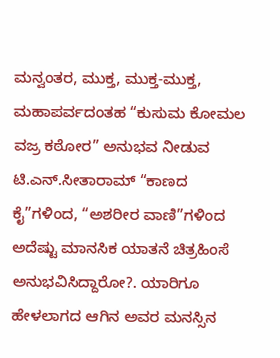ಮನ್ವಂತರ, ಮುಕ್ತ, ಮುಕ್ತ-ಮುಕ್ತ, ಮಹಾಪರ್ವದಂತಹ “ಕುಸುಮ ಕೋಮಲ ವಜ್ರ ಕಠೋರ” ಅನುಭವ ನೀಡುವ ಟಿ.ಎನ್.ಸೀತಾರಾಮ್ “ಕಾಣದ ಕೈ”ಗಳಿಂದ, “ಅಶರೀರ ವಾಣಿ”ಗಳಿಂದ ಅದೆಷ್ಟು ಮಾನಸಿಕ ಯಾತನೆ ಚಿತ್ರಹಿಂಸೆ ಅನುಭವಿಸಿದ್ದಾರೋ?. ಯಾರಿಗೂ ಹೇಳಲಾಗದ ಆಗಿನ ಅವರ ಮನಸ್ಸಿನ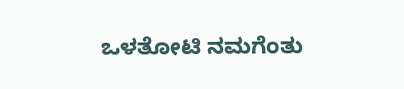ಒಳತೋಟಿ ನಮಗೆಂತು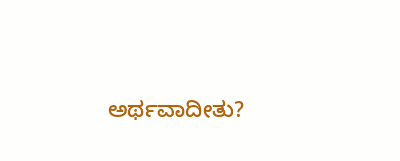ಅರ್ಥವಾದೀತು?